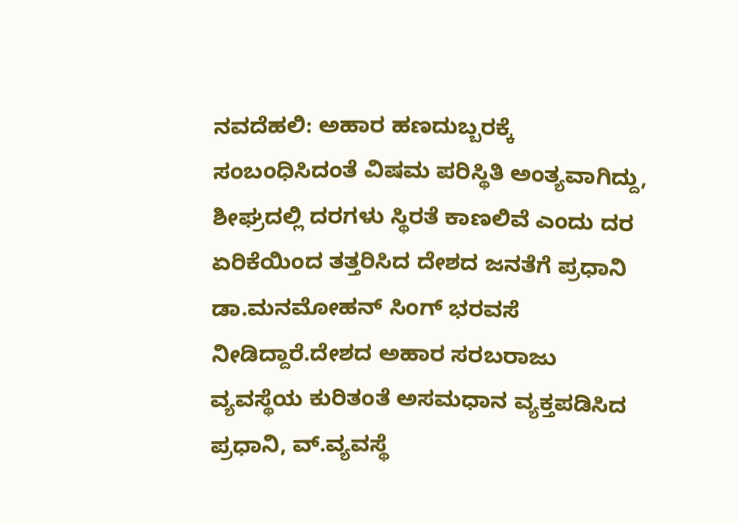ನವದೆಹಲಿ: ಅಹಾರ ಹಣದುಬ್ಬರಕ್ಕೆ ಸಂಬಂಧಿಸಿದಂತೆ ವಿಷಮ ಪರಿಸ್ಥಿತಿ ಅಂತ್ಯವಾಗಿದ್ದು, ಶೀಘ್ರದಲ್ಲಿ ದರಗಳು ಸ್ಥಿರತೆ ಕಾಣಲಿವೆ ಎಂದು ದರ ಏರಿಕೆಯಿಂದ ತತ್ತರಿಸಿದ ದೇಶದ ಜನತೆಗೆ ಪ್ರಧಾನಿ ಡಾ.ಮನಮೋಹನ್ ಸಿಂಗ್ ಭರವಸೆ ನೀಡಿದ್ದಾರೆ.ದೇಶದ ಅಹಾರ ಸರಬರಾಜು ವ್ಯವಸ್ಥೆಯ ಕುರಿತಂತೆ ಅಸಮಧಾನ ವ್ಯಕ್ತಪಡಿಸಿದ ಪ್ರಧಾನಿ, ವ್.ವ್ಯವಸ್ಥೆ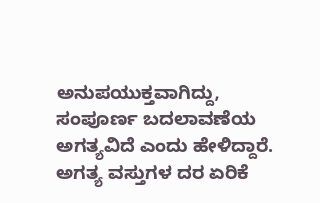ಅನುಪಯುಕ್ತವಾಗಿದ್ದು, ಸಂಪೂರ್ಣ ಬದಲಾವಣೆಯ ಅಗತ್ಯವಿದೆ ಎಂದು ಹೇಳಿದ್ದಾರೆ.
ಅಗತ್ಯ ವಸ್ತುಗಳ ದರ ಏರಿಕೆ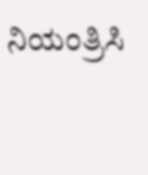ನಿಯಂತ್ರಿಸಿ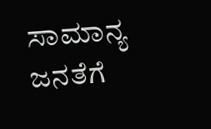ಸಾಮಾನ್ಯ ಜನತೆಗೆ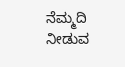ನೆಮ್ಮದಿ ನೀಡುವ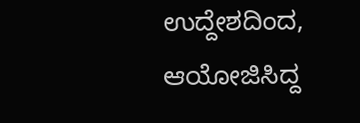ಉದ್ದೇಶದಿಂದ, ಆಯೋಜಿಸಿದ್ದ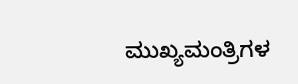ಮುಖ್ಯಮಂತ್ರಿಗಳ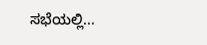ಸಭೆಯಲ್ಲಿ...